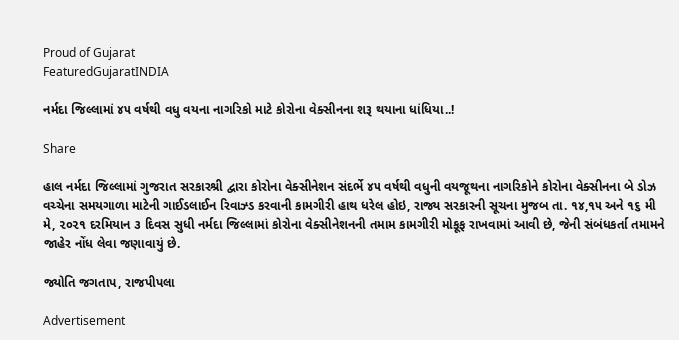Proud of Gujarat
FeaturedGujaratINDIA

નર્મદા જિલ્લામાં ૪૫ વર્ષથી વધુ વયના નાગરિકો માટે કોરોના વેક્સીનના શરૂ થયાના ધાંધિયા..!

Share

હાલ નર્મદા જિલ્લામાં ગુજરાત સરકારશ્રી દ્વારા કોરોના વેક્સીનેશન સંદર્ભે ૪૫ વર્ષથી વધુની વયજૂથના નાગરિકોને કોરોના વેક્સીનના બે ડોઝ વચ્ચેના સમયગાળા માટેની ગાઈડલાઈન રિવાઝ્ડ કરવાની કામગીરી હાથ ધરેલ હોઇ, રાજ્ય સરકારની સૂચના મુજબ તા. ૧૪,૧૫ અને ૧૬ મી મે, ૨૦૨૧ દરમિયાન ૩ દિવસ સુધી નર્મદા જિલ્લામાં કોરોના વેક્સીનેશનની તમામ કામગીરી મોકૂફ રાખવામાં આવી છે, જેની સંબંધકર્તા તમામને જાહેર નોંધ લેવા જણાવાયું છે.

જ્યોતિ જગતાપ, રાજપીપલા

Advertisement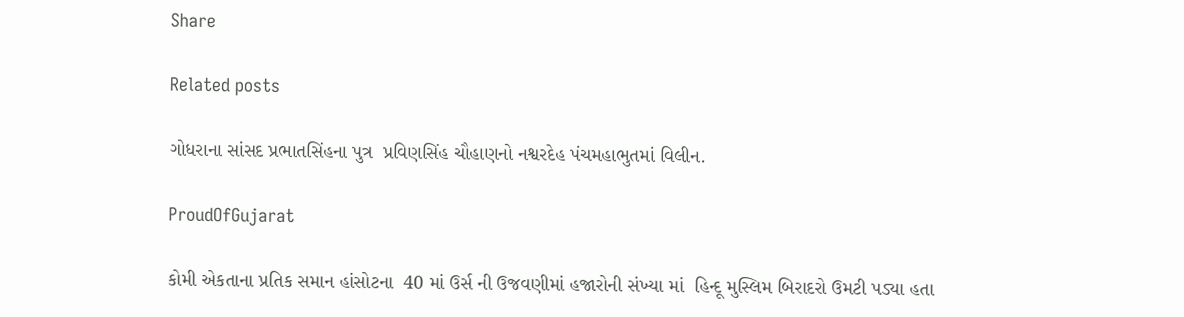Share

Related posts

ગોધરાના સાંસદ પ્રભાતસિંહના પુત્ર  પ્રવિણસિંહ ચૌહાણનો નશ્વરદેહ પંચમહાભુતમાં વિલીન.

ProudOfGujarat

કોમી એકતાના પ્રતિક સમાન હાંસોટના  40 માં ઉર્સ ની ઉજવણીમાં હજારોની સંખ્યા માં  હિન્દૂ મુસ્લિમ બિરાદરો ઉમટી પડ્યા હતા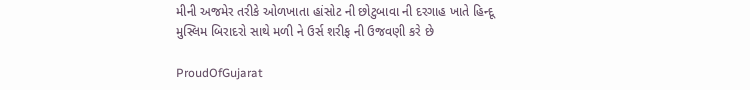મીની અજમેર તરીકે ઓળખાતા હાંસોટ ની છોટુબાવા ની દરગાહ ખાતે હિન્દૂ મુસ્લિમ બિરાદરો સાથે મળી ને ઉર્સ શરીફ ની ઉજવણી કરે છે

ProudOfGujarat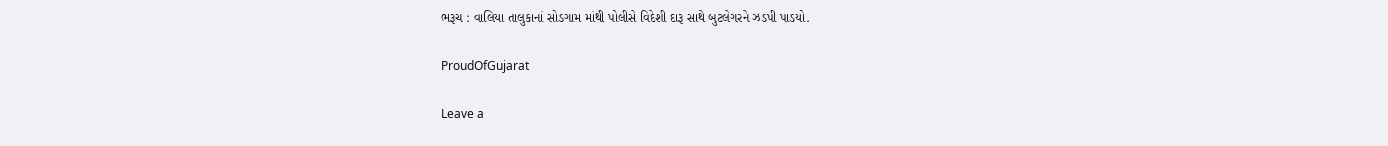ભરૂચ : વાલિયા તાલુકાનાં સોડગામ માંથી પોલીસે વિદેશી દારૂ સાથે બુટલેગરને ઝડપી પાડયો.

ProudOfGujarat

Leave a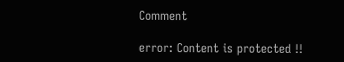Comment

error: Content is protected !!